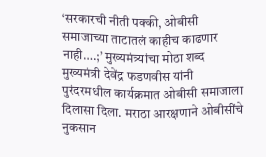‘सरकारची नीती पक्की, ओबीसी समाजाच्या ताटातलं काहीच काढणार नाही….;’ मुख्यमंत्र्यांचा मोठा शब्द
मुख्यमंत्री देवेंद्र फडणवीस यांनी पुरंदरमधील कार्यक्रमात ओबीसी समाजाला दिलासा दिला. मराठा आरक्षणाने ओबीसींचे नुकसान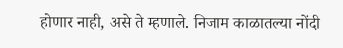होणार नाही, असे ते म्हणाले. निजाम काळातल्या नोंदी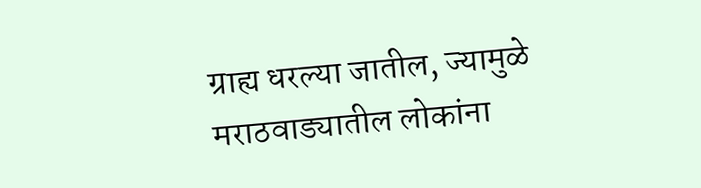ग्राह्य धरल्या जातील, ज्यामुळे मराठवाड्यातील लोकांना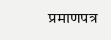प्रमाणपत्र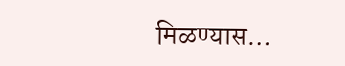मिळण्यास…